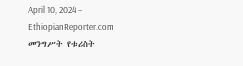April 10, 2024 – EthiopianReporter.com
መንግሥት የቱሪስት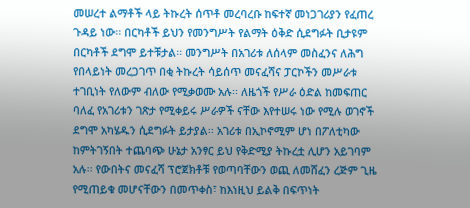መሠረተ ልማቶች ላይ ትኩረት ሰጥቶ መረባረቡ ከፍተኛ መነጋገሪያን የፈጠረ ጉዳይ ነው፡፡ በርካቶች ይህን የመንግሥት የልማት ዕቅድ ሲደግፉት ቢታዩም በርካቶች ደግሞ ይተቹታል፡፡ መንግሥት በአገሪቱ ለሰላም መስፈንና ለሕግ የበላይነት መረጋገጥ በቂ ትኩረት ሳይሰጥ መናፈሻና ፓርኮችን መሥራቱ ተገቢነት የለውም ብለው የሚቃወሙ አሉ፡፡ ለዜጎች የሥራ ዕድል ከመፍጠር ባለፈ የአገሪቱን ገጽታ የሚቀይሩ ሥራዎች ናቸው እየተሠሩ ነው የሚሉ ወገኖች ደግሞ አካሄዱን ሲደግፉት ይታያል፡፡ አገሪቱ በኢኮኖሚም ሆነ በፖለቲካው ከምትገኝበት ተጨባጭ ሁኔታ አንፃር ይህ የቅድሚያ ትኩረቷ ሊሆን አይገባም አሉ፡፡ የውበትና መናፈሻ ፕሮጀክቶቹ የወጣባቸውን ወጪ ለመሸፈን ረጅም ጊዜ የሚጠይቁ መሆናቸውን በመጥቀስ፣ ከእነዚህ ይልቅ በፍጥነት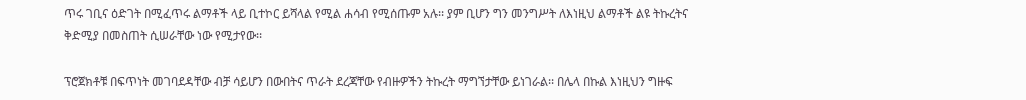ጥሩ ገቢና ዕድገት በሚፈጥሩ ልማቶች ላይ ቢተኮር ይሻላል የሚል ሐሳብ የሚሰጡም አሉ፡፡ ያም ቢሆን ግን መንግሥት ለእነዚህ ልማቶች ልዩ ትኩረትና ቅድሚያ በመስጠት ሲሠራቸው ነው የሚታየው፡፡

ፕሮጀክቶቹ በፍጥነት መገባደዳቸው ብቻ ሳይሆን በውበትና ጥራት ደረጃቸው የብዙዎችን ትኩረት ማግኘታቸው ይነገራል፡፡ በሌላ በኩል እነዚህን ግዙፍ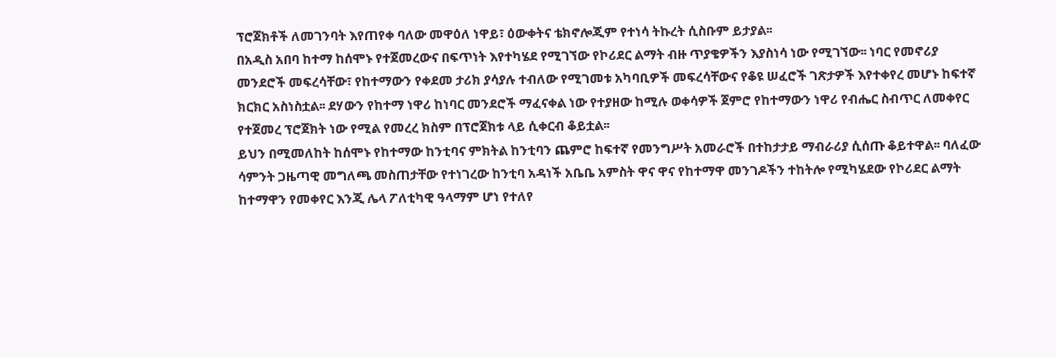ፕሮጀክቶች ለመገንባት እየጠየቀ ባለው መዋዕለ ነዋይ፣ ዕውቀትና ቴክኖሎጂም የተነሳ ትኩረት ሲስቡም ይታያል፡፡
በአዲስ አበባ ከተማ ከሰሞኑ የተጀመረውና በፍጥነት እየተካሄደ የሚገኘው የኮሪደር ልማት ብዙ ጥያቄዎችን እያስነሳ ነው የሚገኘው፡፡ ነባር የመኖሪያ መንደሮች መፍረሳቸው፣ የከተማውን የቀደመ ታሪክ ያሳያሉ ተብለው የሚገመቱ አካባቢዎች መፍረሳቸውና የቆዩ ሠፈሮች ገጽታዎች እየተቀየረ መሆኑ ከፍተኛ ክርክር አስነስቷል፡፡ ደሃውን የከተማ ነዋሪ ከነባር መንደሮች ማፈናቀል ነው የተያዘው ከሚሉ ወቀሳዎች ጀምሮ የከተማውን ነዋሪ የብሔር ስብጥር ለመቀየር የተጀመረ ፕሮጀክት ነው የሚል የመረረ ክስም በፕሮጀክቱ ላይ ሲቀርብ ቆይቷል፡፡
ይህን በሚመለከት ከሰሞኑ የከተማው ከንቲባና ምክትል ከንቲባን ጨምሮ ከፍተኛ የመንግሥት አመራሮች በተከታታይ ማብራሪያ ሲሰጡ ቆይተዋል፡፡ ባለፈው ሳምንት ጋዜጣዊ መግለጫ መስጠታቸው የተነገረው ከንቲባ አዳነች አቤቤ አምስት ዋና ዋና የከተማዋ መንገዶችን ተከትሎ የሚካሄደው የኮሪደር ልማት ከተማዋን የመቀየር እንጂ ሌላ ፖለቲካዊ ዓላማም ሆነ የተለየ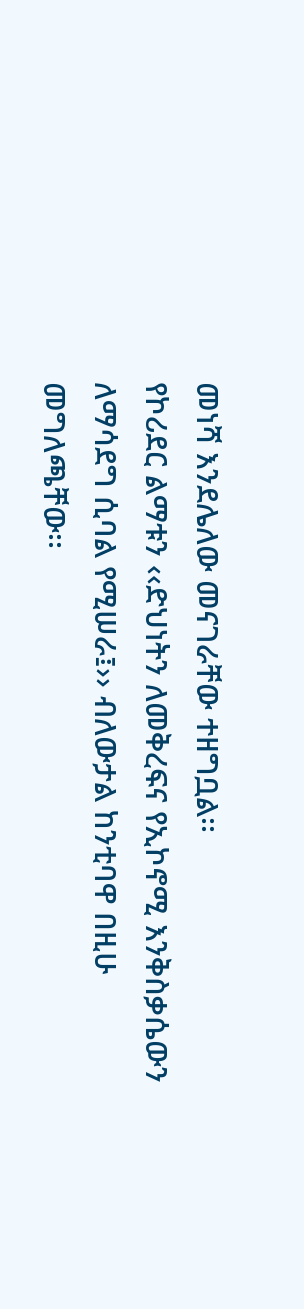መነሻ እንደሌለው መናገራቸው ተዘግቧል፡፡
የኮሪደር ልማቱን ‹‹ድህነትን ለመቅረፍና የኢኮኖሚ እንቅስቃሴውን ለማሳደግ ሲባል የሚሠራ፤›› ብለውታል ከንቲባዋ በዚሁ መግለጫቸው፡፡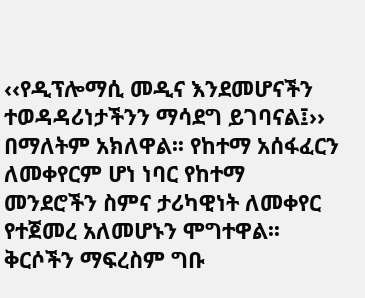‹‹የዲፕሎማሲ መዲና እንደመሆናችን ተወዳዳሪነታችንን ማሳደግ ይገባናል፤›› በማለትም አክለዋል፡፡ የከተማ አሰፋፈርን ለመቀየርም ሆነ ነባር የከተማ መንደሮችን ስምና ታሪካዊነት ለመቀየር የተጀመረ አለመሆኑን ሞግተዋል፡፡ ቅርሶችን ማፍረስም ግቡ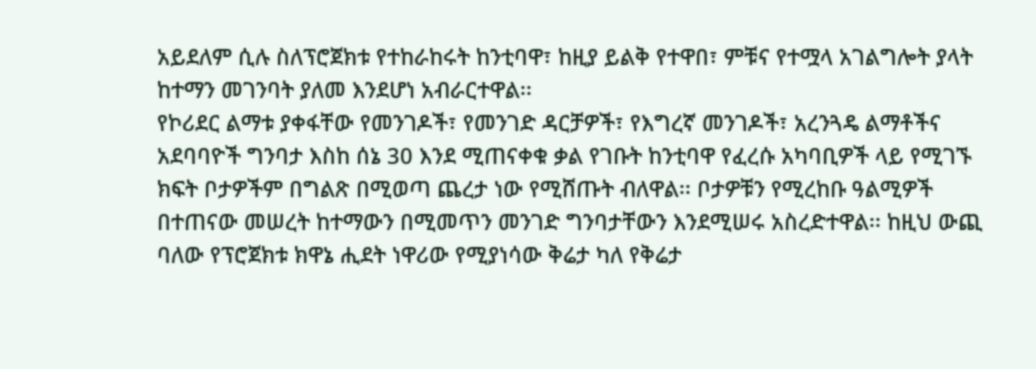አይደለም ሲሉ ስለፕሮጀክቱ የተከራከሩት ከንቲባዋ፣ ከዚያ ይልቅ የተዋበ፣ ምቹና የተሟላ አገልግሎት ያላት ከተማን መገንባት ያለመ እንደሆነ አብራርተዋል፡፡
የኮሪደር ልማቱ ያቀፋቸው የመንገዶች፣ የመንገድ ዳርቻዎች፣ የእግረኛ መንገዶች፣ አረንጓዴ ልማቶችና አደባባዮች ግንባታ እስከ ሰኔ 30 እንደ ሚጠናቀቁ ቃል የገቡት ከንቲባዋ የፈረሱ አካባቢዎች ላይ የሚገኙ ክፍት ቦታዎችም በግልጽ በሚወጣ ጨረታ ነው የሚሸጡት ብለዋል፡፡ ቦታዎቹን የሚረከቡ ዓልሚዎች በተጠናው መሠረት ከተማውን በሚመጥን መንገድ ግንባታቸውን እንደሚሠሩ አስረድተዋል፡፡ ከዚህ ውጪ ባለው የፕሮጀክቱ ክዋኔ ሒደት ነዋሪው የሚያነሳው ቅሬታ ካለ የቅሬታ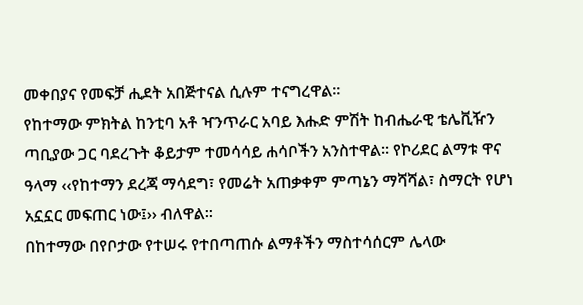መቀበያና የመፍቻ ሒደት አበጅተናል ሲሉም ተናግረዋል፡፡
የከተማው ምክትል ከንቲባ አቶ ዣንጥራር አባይ እሑድ ምሽት ከብሔራዊ ቴሌቪዥን ጣቢያው ጋር ባደረጉት ቆይታም ተመሳሳይ ሐሳቦችን አንስተዋል፡፡ የኮሪደር ልማቱ ዋና ዓላማ ‹‹የከተማን ደረጃ ማሳደግ፣ የመሬት አጠቃቀም ምጣኔን ማሻሻል፣ ስማርት የሆነ አኗኗር መፍጠር ነው፤›› ብለዋል፡፡
በከተማው በየቦታው የተሠሩ የተበጣጠሱ ልማቶችን ማስተሳሰርም ሌላው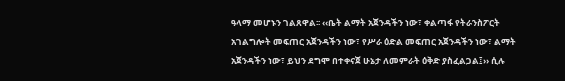ዓላማ መሆኑን ገልጸዋል፡፡ ‹‹ቤት ልማት አጀንዳችን ነው፣ ቀልጣፋ የትራንስፖርት አገልግሎት መፍጠር አጀንዳችን ነው፣ የሥራ ዕድል መፍጠር አጀንዳችን ነው፣ ልማት አጀንዳችን ነው፣ ይህን ደግሞ በተቀናጀ ሁኔታ ለመምራት ዕቅድ ያስፈልጋል፤›› ሲሉ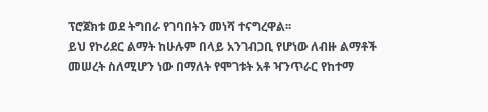ፕሮጀክቱ ወደ ትግበራ የገባበትን መነሻ ተናግረዋል፡፡
ይህ የኮሪደር ልማት ከሁሉም በላይ አንገብጋቢ የሆነው ለብዙ ልማቶች መሠረት ስለሚሆን ነው በማለት የሞገቱት አቶ ዣንጥራር የከተማ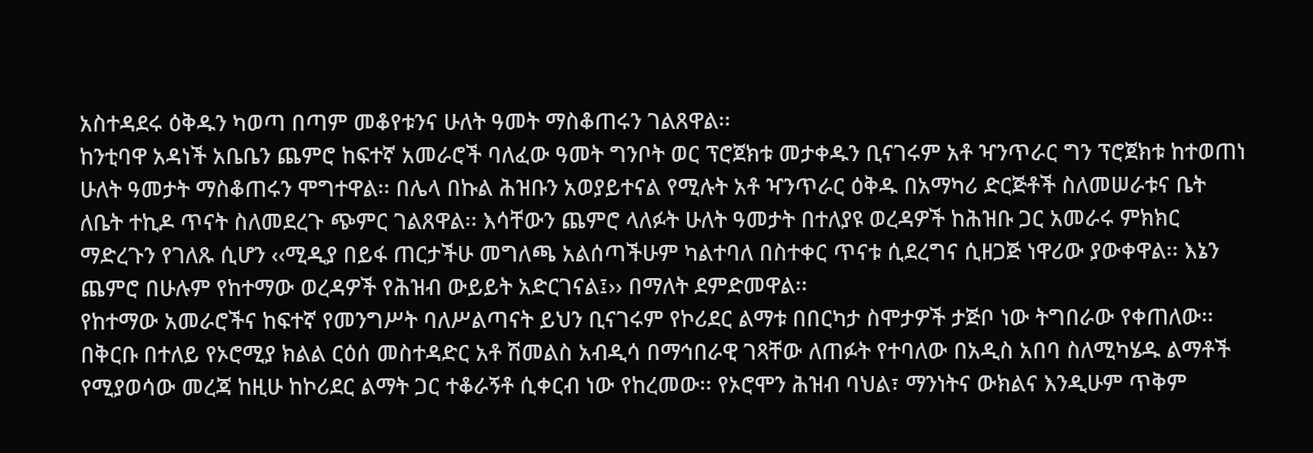አስተዳደሩ ዕቅዱን ካወጣ በጣም መቆየቱንና ሁለት ዓመት ማስቆጠሩን ገልጸዋል፡፡
ከንቲባዋ አዳነች አቤቤን ጨምሮ ከፍተኛ አመራሮች ባለፈው ዓመት ግንቦት ወር ፕሮጀክቱ መታቀዱን ቢናገሩም አቶ ዣንጥራር ግን ፕሮጀክቱ ከተወጠነ ሁለት ዓመታት ማስቆጠሩን ሞግተዋል፡፡ በሌላ በኩል ሕዝቡን አወያይተናል የሚሉት አቶ ዣንጥራር ዕቅዱ በአማካሪ ድርጅቶች ስለመሠራቱና ቤት ለቤት ተኪዶ ጥናት ስለመደረጉ ጭምር ገልጸዋል፡፡ እሳቸውን ጨምሮ ላለፉት ሁለት ዓመታት በተለያዩ ወረዳዎች ከሕዝቡ ጋር አመራሩ ምክክር ማድረጉን የገለጹ ሲሆን ‹‹ሚዲያ በይፋ ጠርታችሁ መግለጫ አልሰጣችሁም ካልተባለ በስተቀር ጥናቱ ሲደረግና ሲዘጋጅ ነዋሪው ያውቀዋል፡፡ እኔን ጨምሮ በሁሉም የከተማው ወረዳዎች የሕዝብ ውይይት አድርገናል፤›› በማለት ደምድመዋል፡፡
የከተማው አመራሮችና ከፍተኛ የመንግሥት ባለሥልጣናት ይህን ቢናገሩም የኮሪደር ልማቱ በበርካታ ስሞታዎች ታጅቦ ነው ትግበራው የቀጠለው፡፡ በቅርቡ በተለይ የኦሮሚያ ክልል ርዕሰ መስተዳድር አቶ ሽመልስ አብዲሳ በማኅበራዊ ገጻቸው ለጠፉት የተባለው በአዲስ አበባ ስለሚካሄዱ ልማቶች የሚያወሳው መረጃ ከዚሁ ከኮሪደር ልማት ጋር ተቆራኝቶ ሲቀርብ ነው የከረመው፡፡ የኦሮሞን ሕዝብ ባህል፣ ማንነትና ውክልና እንዲሁም ጥቅም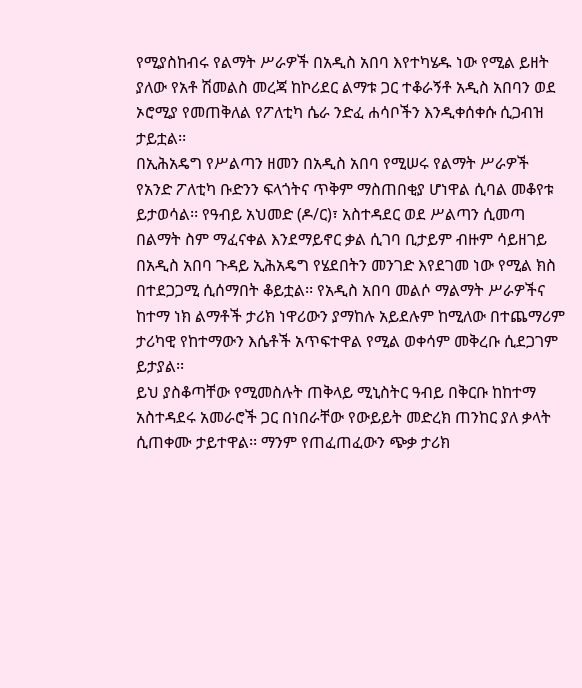የሚያስከብሩ የልማት ሥራዎች በአዲስ አበባ እየተካሄዱ ነው የሚል ይዘት ያለው የአቶ ሽመልስ መረጃ ከኮሪደር ልማቱ ጋር ተቆራኝቶ አዲስ አበባን ወደ ኦሮሚያ የመጠቅለል የፖለቲካ ሴራ ንድፈ ሐሳቦችን እንዲቀሰቀሱ ሲጋብዝ ታይቷል፡፡
በኢሕአዴግ የሥልጣን ዘመን በአዲስ አበባ የሚሠሩ የልማት ሥራዎች የአንድ ፖለቲካ ቡድንን ፍላጎትና ጥቅም ማስጠበቂያ ሆነዋል ሲባል መቆየቱ ይታወሳል፡፡ የዓብይ አህመድ (ዶ/ር)፣ አስተዳደር ወደ ሥልጣን ሲመጣ በልማት ስም ማፈናቀል እንደማይኖር ቃል ሲገባ ቢታይም ብዙም ሳይዘገይ በአዲስ አበባ ጉዳይ ኢሕአዴግ የሄደበትን መንገድ እየደገመ ነው የሚል ክስ በተደጋጋሚ ሲሰማበት ቆይቷል፡፡ የአዲስ አበባ መልሶ ማልማት ሥራዎችና ከተማ ነክ ልማቶች ታሪክ ነዋሪውን ያማከሉ አይደሉም ከሚለው በተጨማሪም ታሪካዊ የከተማውን እሴቶች አጥፍተዋል የሚል ወቀሳም መቅረቡ ሲደጋገም ይታያል፡፡
ይህ ያስቆጣቸው የሚመስሉት ጠቅላይ ሚኒስትር ዓብይ በቅርቡ ከከተማ አስተዳደሩ አመራሮች ጋር በነበራቸው የውይይት መድረክ ጠንከር ያለ ቃላት ሲጠቀሙ ታይተዋል፡፡ ማንም የጠፈጠፈውን ጭቃ ታሪክ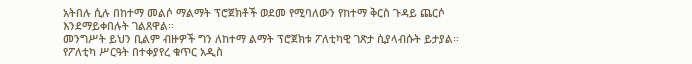አትበሉ ሲሉ በከተማ መልሶ ማልማት ፕሮጀክቶች ወደመ የሚባለውን የከተማ ቅርስ ጉዳይ ጨርሶ እንደማይቀበሉት ገልጸዋል፡፡
መንግሥት ይህን ቢልም ብዙዎች ግን ለከተማ ልማት ፕሮጀክቱ ፖለቲካዊ ገጽታ ሲያላብሱት ይታያል፡፡ የፖለቲካ ሥርዓት በተቀያየረ ቁጥር አዲስ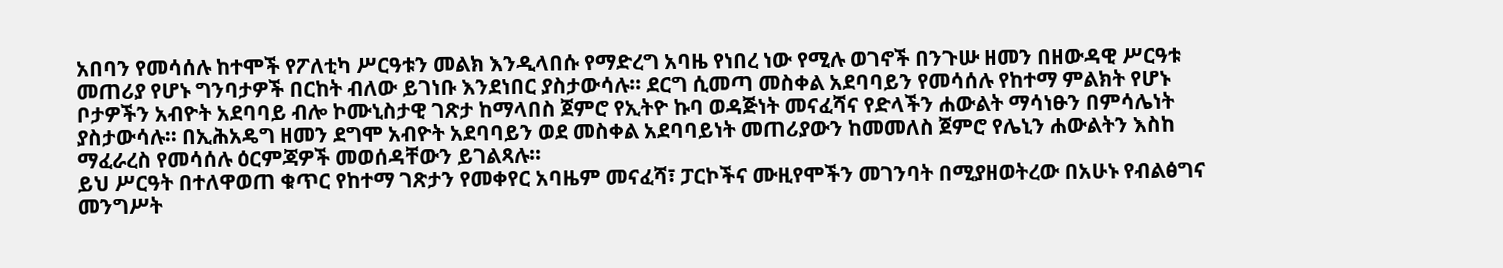አበባን የመሳሰሉ ከተሞች የፖለቲካ ሥርዓቱን መልክ እንዲላበሱ የማድረግ አባዜ የነበረ ነው የሚሉ ወገኖች በንጉሡ ዘመን በዘውዳዊ ሥርዓቱ መጠሪያ የሆኑ ግንባታዎች በርከት ብለው ይገነቡ እንደነበር ያስታውሳሉ፡፡ ደርግ ሲመጣ መስቀል አደባባይን የመሳሰሉ የከተማ ምልክት የሆኑ ቦታዎችን አብዮት አደባባይ ብሎ ኮሙኒስታዊ ገጽታ ከማላበስ ጀምሮ የኢትዮ ኩባ ወዳጅነት መናፈሻና የድላችን ሐውልት ማሳነፁን በምሳሌነት ያስታውሳሉ፡፡ በኢሕአዴግ ዘመን ደግሞ አብዮት አደባባይን ወደ መስቀል አደባባይነት መጠሪያውን ከመመለስ ጀምሮ የሌኒን ሐውልትን እስከ ማፈራረስ የመሳሰሉ ዕርምጃዎች መወሰዳቸውን ይገልጻሉ፡፡
ይህ ሥርዓት በተለዋወጠ ቁጥር የከተማ ገጽታን የመቀየር አባዜም መናፈሻ፣ ፓርኮችና ሙዚየሞችን መገንባት በሚያዘወትረው በአሁኑ የብልፅግና መንግሥት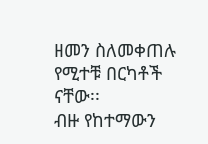ዘመን ስለመቀጠሉ የሚተቹ በርካቶች ናቸው፡፡
ብዙ የከተማውን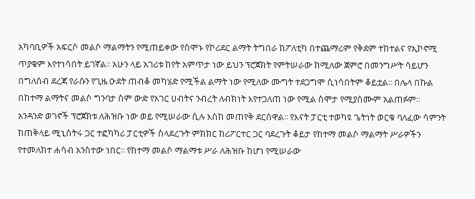አካባቢዎች አፍርሶ መልሶ ማልማትን የሚጠይቀው የሰሞኑ የኮሪደር ልማት ትግበራ ከፖለቲካ በተጨማሪም የቅደም ተከተልና የኢኮኖሚ ጥያቄም እየተነሳበት ይገኛል፡፡ አሁን ላይ አገሪቱ ከየት አምጥታ ነው ይህን ፕሮጀክት የምትሠራው ከሚለው ጀምሮ በመንግሥት ሳይሆን በግለሰብ ደረጃ የራሱን የጊዜ ዑደት ጠብቆ መካሄድ የሚችል ልማት ነው የሚለው ሙግት ተደጋግሞ ሲነሳበትም ቆይቷል፡፡ በሌላ በኩል በከተማ ልማትና መልሶ ግንባታ ስም ውድ የአገር ሀብትና ንብረት ለብክነት እየተጋለጠ ነው የሚል ስሞታ የሚያሰሙም አልጠፉም፡፡
አንዳንድ ወገኖች ፕሮጀክቱ ለሕዝቡ ነው ወይ የሚሠራው ሲሉ እስከ መጠየቅ ደርሰዋል፡፡ የእናት ፓርቲ ተወካዩ ጌትነት ወርቁ ባለፈው ሳምንት ከጠቅላይ ሚኒስትሩ ጋር ተፎካካሪ ፓርቲዎች ስላደረጉት ምክክር ከሪፖርተር ጋር ባደረጉት ቆይታ የከተማ መልሶ ማልማት ሥራዎችን የተመለከተ ሐሳብ አንስተው ነበር፡፡ የከተማ መልሶ ማልማቱ ሥራ ለሕዝቡ ከሆነ የሚሠራው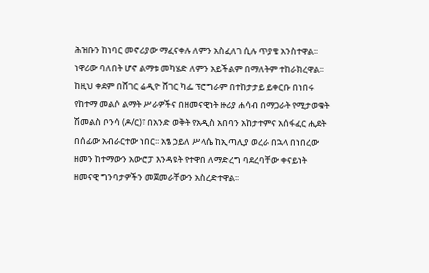ሕዝቡን ከነባር መኖሪያው ማፈናቀሉ ለምን አስፈለገ ሲሉ ጥያቄ አንስተዋል፡፡ ነዋሪው ባለበት ሆኖ ልማቱ መካሄድ ለምን አይችልም በማለትም ተከራክረዋል፡፡
ከዚህ ቀደም በሸገር ሬዲዮ ሸገር ካፌ ፕሮግራም በተከታታይ ይቀርቡ በነበሩ የከተማ መልሶ ልማት ሥራዎችና በዘመናዊነት ዙሪያ ሐሳብ በማጋራት የሚታወቁት ሽመልስ ቦንሳ (ዶ/ር)፣ በአንድ ወቅት የአዲስ አበባን አከታተምና አሰፋፈር ሒደት በሰፊው አብራርተው ነበር፡፡ አፄ ኃይለ ሥላሴ ከኢጣሊያ ወረራ በኋላ በነበረው ዘመን ከተማውን አውሮፓ እንዳዩት የተዋበ ለማድረግ ባደረባቸው ቀናይነት ዘመናዊ ግንባታዎችን መጀመራቸውን አስረድተዋል፡፡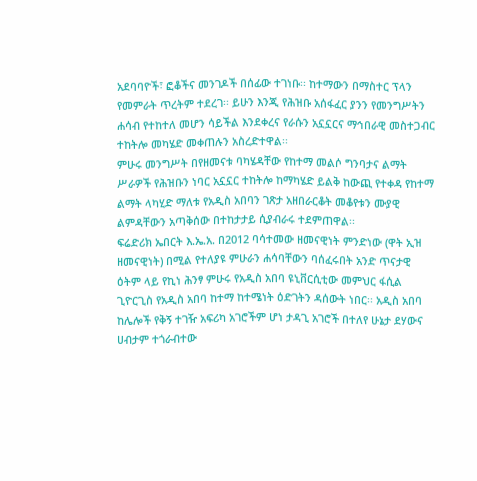አደባባዮች፣ ፎቆችና መንገዶች በሰፊው ተገነቡ፡፡ ከተማውን በማስተር ፕላን የመምራት ጥረትም ተደረገ፡፡ ይሁን እንጂ የሕዝቡ አሰፋፈር ያንን የመንግሥትን ሐሳብ የተከተለ መሆን ሳይችል እንደቀረና የራሱን አኗኗርና ማኅበራዊ መስተጋብር ተከትሎ መካሄድ መቀጠሉን አስረድተዋል፡፡
ምሁሩ መንግሥት በየዘመናቱ ባካሄዳቸው የከተማ መልሶ ግንባታና ልማት ሥራዎች የሕዝቡን ነባር አኗኗር ተከትሎ ከማካሄድ ይልቅ ከውጪ የተቀዳ የከተማ ልማት ላካሂድ ማለቱ የአዲስ አበባን ገጽታ አዘበራርቆት መቆየቱን ሙያዊ ልምዳቸውን አጣቅሰው በተከታታይ ሲያብራሩ ተደምጠዋል፡፡
ፍሬድሪክ ኤበርት እ.ኤ.አ. በ2012 ባሳተመው ዘመናዊነት ምንድነው (ዋት ኢዝ ዘመናዊነት) በሚል የተለያዩ ምሁራን ሐሳባቸውን ባሰፈሩበት አንድ ጥናታዊ ዕትም ላይ የኪነ ሕንፃ ምሁሩ የአዲስ አበባ ዩኒቨርሲቲው መምህር ፋሲል ጊዮርጊስ የአዲስ አበባ ከተማ ከተሜነት ዕድገትን ዳሰውት ነበር፡፡ አዲስ አበባ ከሌሎች የቅኝ ተገዥ አፍሪካ አገሮችም ሆነ ታዳጊ አገሮች በተለየ ሁኔታ ደሃውና ሀብታም ተጎራብተው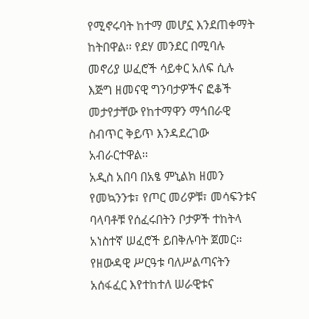የሚኖሩባት ከተማ መሆኗ እንደጠቀማት ከትበዋል፡፡ የደሃ መንደር በሚባሉ መኖሪያ ሠፈሮች ሳይቀር አለፍ ሲሉ እጅግ ዘመናዊ ግንባታዎችና ፎቆች መታየታቸው የከተማዋን ማኅበራዊ ስብጥር ቅይጥ እንዳደረገው አብራርተዋል፡፡
አዲስ አበባ በአፄ ምኒልክ ዘመን የመኳንንቱ፣ የጦር መሪዎቹ፣ መሳፍንቱና ባላባቶቹ የሰፈሩበትን ቦታዎች ተከትላ አነስተኛ ሠፈሮች ይበቅሉባት ጀመር፡፡ የዘውዳዊ ሥርዓቱ ባለሥልጣናትን አሰፋፈር እየተከተለ ሠራዊቱና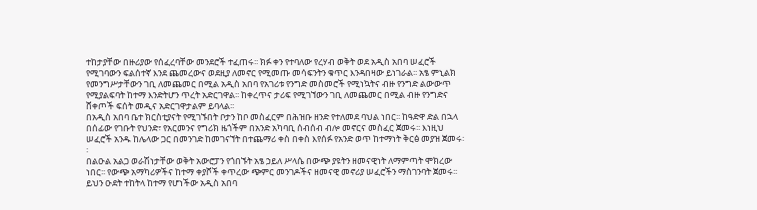ተከታያቸው በዙሪያው የሰፈረባቸው መንደሮች ተፈጠሩ፡፡ ክፉ ቀን የተባለው የረሃብ ወቅት ወደ አዲስ አበባ ሠፈሮች የሚገባውን ፍልሰተኛ እንደ ጨመረውና ወደዚያ ለመኖር የሚመጡ መሳፍንትን ቁጥር እንዳበዛው ይነገራል፡፡ አፄ ምኒልክ የመንግሥታቸውን ገቢ ለመጨመር በሚል አዲስ አበባ የአገሪቱ የንግድ መስመሮች የሚነኳትና ብዙ የንግድ ልውውጥ የሚያልፍባት ከተማ እንድትሆን ጥረት አድርገዋል፡፡ ከቀረጥና ታሪፍ የሚገኘውን ገቢ ለመጨመር በሚል ብዙ የንግድና ሸቀጦች ፍሰት መዲና አድርገዋታልም ይባላል፡፡
በአዲስ አበባ ቤተ ክርስቲያናት የሚገኙበት ቦታን ከቦ መስፈርም በሕዝቡ ዘንድ የተለመደ ባህል ነበር፡፡ ከዓድዋ ድል በኋላ በሰፊው የገቡት የህንድ፣ የአርመንና የግሪክ ዜጎችም በአንድ አካባቢ ሰብሰብ ብሎ መኖርና መስፈር ጀመሩ፡፡ እነዚህ ሠፈሮች አንዱ ከሌላው ጋር በመንገድ ከመገናኘት በተጨማሪ ቀስ በቀስ እየሰፉ የአንድ ወጥ ከተማነት ቅርፅ መያዝ ጀመሩ፡፡
በልዑል አልጋ ወራሽነታቸው ወቅት አውሮፓን የጎበኙት አፄ ኃይለ ሥላሴ በውጭ ያዩትን ዘመናዊነት ለማምጣት ሞክረው ነበር፡፡ የውጭ አማካሪዎችና ከተማ ቀያሾች ቀጥረው ጭምር መንገዶችና ዘመናዊ መኖሪያ ሠፈሮችን ማስገንባት ጀመሩ፡፡ ይህን ዑደት ተከትላ ከተማ የሆነችው አዲስ አበባ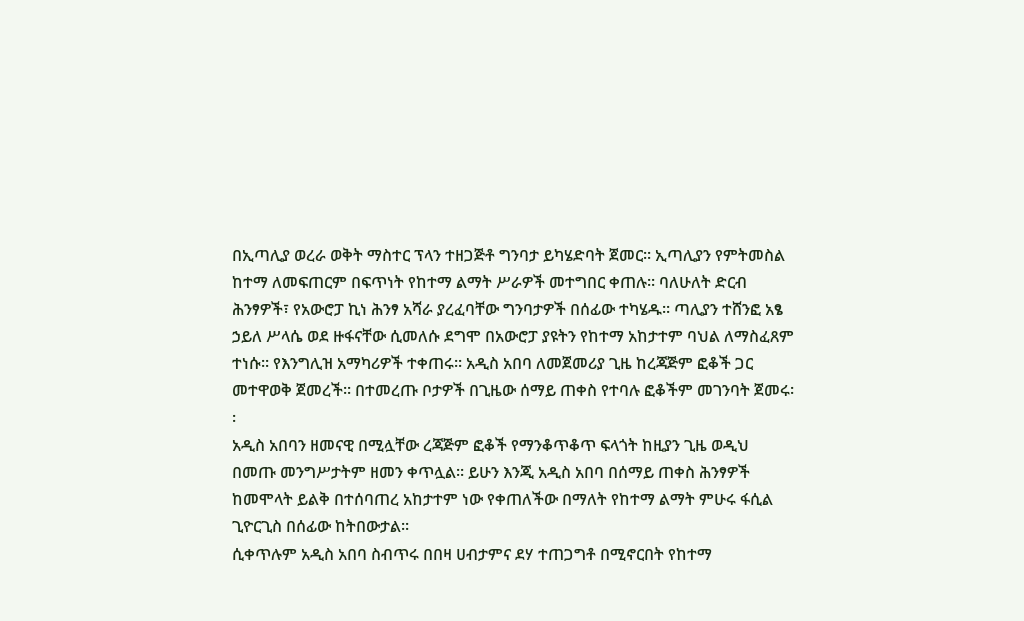በኢጣሊያ ወረራ ወቅት ማስተር ፕላን ተዘጋጅቶ ግንባታ ይካሄድባት ጀመር፡፡ ኢጣሊያን የምትመስል ከተማ ለመፍጠርም በፍጥነት የከተማ ልማት ሥራዎች መተግበር ቀጠሉ፡፡ ባለሁለት ድርብ ሕንፃዎች፣ የአውሮፓ ኪነ ሕንፃ አሻራ ያረፈባቸው ግንባታዎች በሰፊው ተካሄዱ፡፡ ጣሊያን ተሸንፎ አፄ ኃይለ ሥላሴ ወደ ዙፋናቸው ሲመለሱ ደግሞ በአውሮፓ ያዩትን የከተማ አከታተም ባህል ለማስፈጸም ተነሱ፡፡ የእንግሊዝ አማካሪዎች ተቀጠሩ፡፡ አዲስ አበባ ለመጀመሪያ ጊዜ ከረጃጅም ፎቆች ጋር መተዋወቅ ጀመረች፡፡ በተመረጡ ቦታዎች በጊዜው ሰማይ ጠቀስ የተባሉ ፎቆችም መገንባት ጀመሩ፡፡
አዲስ አበባን ዘመናዊ በሚሏቸው ረጃጅም ፎቆች የማንቆጥቆጥ ፍላጎት ከዚያን ጊዜ ወዲህ በመጡ መንግሥታትም ዘመን ቀጥሏል፡፡ ይሁን እንጂ አዲስ አበባ በሰማይ ጠቀስ ሕንፃዎች ከመሞላት ይልቅ በተሰባጠረ አከታተም ነው የቀጠለችው በማለት የከተማ ልማት ምሁሩ ፋሲል ጊዮርጊስ በሰፊው ከትበውታል፡፡
ሲቀጥሉም አዲስ አበባ ስብጥሩ በበዛ ሀብታምና ደሃ ተጠጋግቶ በሚኖርበት የከተማ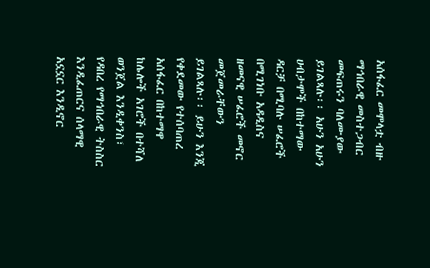አሰፋፈር መሞላቷ ብዙ ማኅበራዊ መስተጋብር መፍጠሩን ባለሙያው ይገልጻሉ፡፡ አሁን አሁን ሀብታሞች በከተማው ዳርቻ በሚባሉ ሠፈሮች በሚገነቡ አዳዲስና ዘመናዊ ሠፈሮች መኖር መጀመራቸውን ይገልጻሉ፡፡ ይሁን እንጂ የቀደመው የተሰባጠረ አሰፋፈር በከተማዋ ከሌሎች አገሮች በተሻለ ወንጀል እንዲቀንስ፣ የዳበረ የማኅበራዊ ትስስር እንዲፈጠርና ሰላማዊ አኗኗር እንዲኖር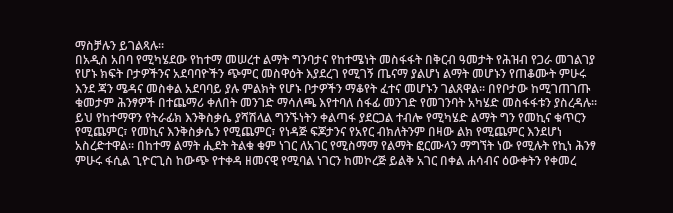ማስቻሉን ይገልጻሉ፡፡
በአዲስ አበባ የሚካሄደው የከተማ መሠረተ ልማት ግንባታና የከተሜነት መስፋፋት በቅርብ ዓመታት የሕዝብ የጋራ መገልገያ የሆኑ ክፍት ቦታዎችንና አደባባዮችን ጭምር መስዋዕት እያደረገ የሚገኝ ጤናማ ያልሆነ ልማት መሆኑን የጠቆሙት ምሁሩ እንደ ጃን ሜዳና መስቀል አደባባይ ያሉ ምልክት የሆኑ ቦታዎችን ማቆየት ፈተና መሆኑን ገልጸዋል፡፡ በየቦታው ከሚገጠገጡ ቁመታም ሕንፃዎች በተጨማሪ ቀለበት መንገድ ማሳለጫ እየተባለ ሰፋፊ መንገድ የመገንባት አካሄድ መስፋፋቱን ያስረዳሉ፡፡ ይህ የከተማዋን የትራፊክ እንቅስቃሴ ያሻሽላል ግንኙነትን ቀልጣፋ ያደርጋል ተብሎ የሚካሄድ ልማት ግን የመኪና ቁጥርን የሚጨምር፣ የመኪና እንቅስቃሴን የሚጨምር፣ የነዳጅ ፍጆታንና የአየር ብክለትንም በዛው ልክ የሚጨምር እንደሆነ አስረድተዋል፡፡ በከተማ ልማት ሒደት ትልቁ ቁም ነገር ለአገር የሚስማማ የልማት ፎርሙላን ማግኘት ነው የሚሉት የኪነ ሕንፃ ምሁሩ ፋሲል ጊዮርጊስ ከውጭ የተቀዳ ዘመናዊ የሚባል ነገርን ከመኮረጅ ይልቅ አገር በቀል ሐሳብና ዕውቀትን የቀመረ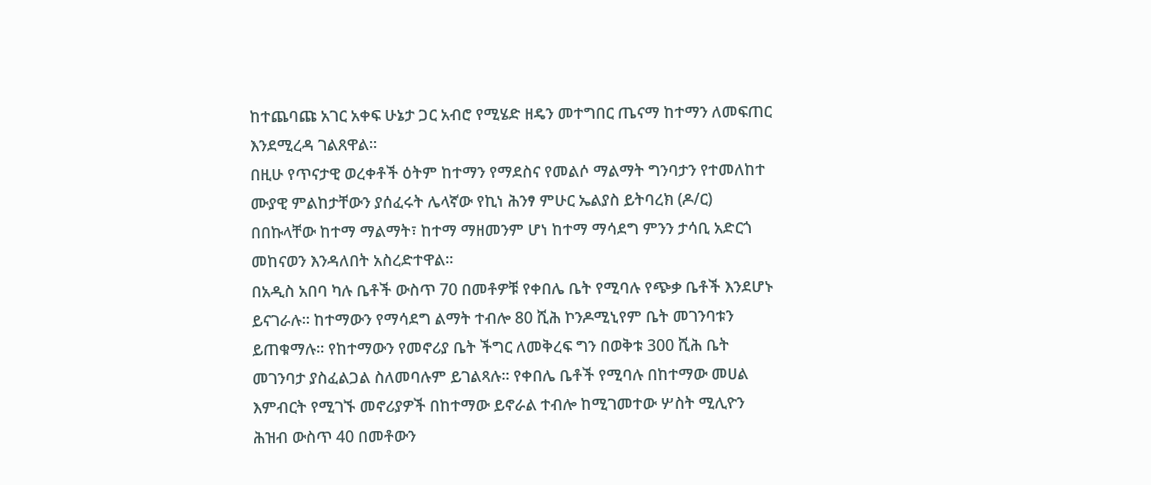ከተጨባጩ አገር አቀፍ ሁኔታ ጋር አብሮ የሚሄድ ዘዴን መተግበር ጤናማ ከተማን ለመፍጠር እንደሚረዳ ገልጸዋል፡፡
በዚሁ የጥናታዊ ወረቀቶች ዕትም ከተማን የማደስና የመልሶ ማልማት ግንባታን የተመለከተ ሙያዊ ምልከታቸውን ያሰፈሩት ሌላኛው የኪነ ሕንፃ ምሁር ኤልያስ ይትባረክ (ዶ/ር) በበኩላቸው ከተማ ማልማት፣ ከተማ ማዘመንም ሆነ ከተማ ማሳደግ ምንን ታሳቢ አድርጎ መከናወን እንዳለበት አስረድተዋል፡፡
በአዲስ አበባ ካሉ ቤቶች ውስጥ 70 በመቶዎቹ የቀበሌ ቤት የሚባሉ የጭቃ ቤቶች እንደሆኑ ይናገራሉ፡፡ ከተማውን የማሳደግ ልማት ተብሎ 80 ሺሕ ኮንዶሚኒየም ቤት መገንባቱን ይጠቁማሉ፡፡ የከተማውን የመኖሪያ ቤት ችግር ለመቅረፍ ግን በወቅቱ 300 ሺሕ ቤት መገንባታ ያስፈልጋል ስለመባሉም ይገልጻሉ፡፡ የቀበሌ ቤቶች የሚባሉ በከተማው መሀል እምብርት የሚገኙ መኖሪያዎች በከተማው ይኖራል ተብሎ ከሚገመተው ሦስት ሚሊዮን ሕዝብ ውስጥ 40 በመቶውን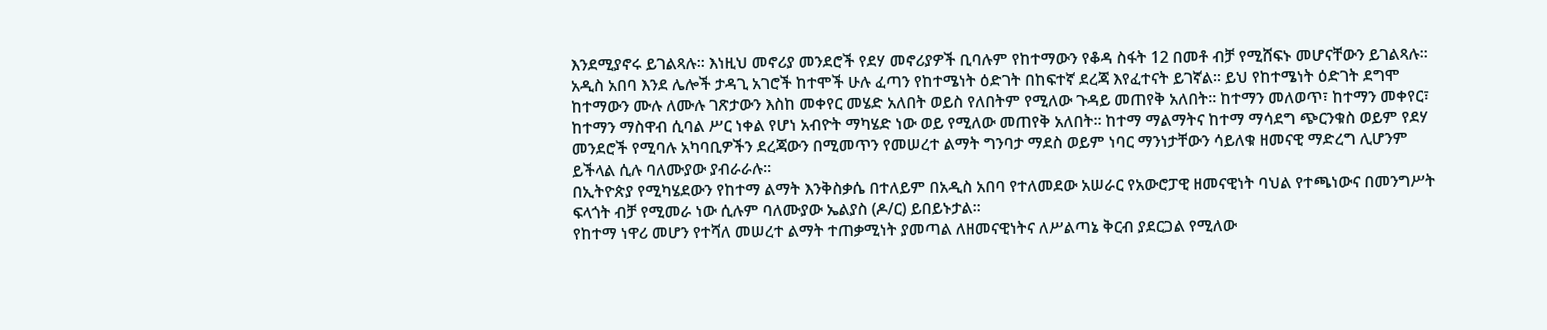እንደሚያኖሩ ይገልጻሉ፡፡ እነዚህ መኖሪያ መንደሮች የደሃ መኖሪያዎች ቢባሉም የከተማውን የቆዳ ስፋት 12 በመቶ ብቻ የሚሸፍኑ መሆናቸውን ይገልጻሉ፡፡
አዲስ አበባ እንደ ሌሎች ታዳጊ አገሮች ከተሞች ሁሉ ፈጣን የከተሜነት ዕድገት በከፍተኛ ደረጃ እየፈተናት ይገኛል፡፡ ይህ የከተሜነት ዕድገት ደግሞ ከተማውን ሙሉ ለሙሉ ገጽታውን እስከ መቀየር መሄድ አለበት ወይስ የለበትም የሚለው ጉዳይ መጠየቅ አለበት፡፡ ከተማን መለወጥ፣ ከተማን መቀየር፣ ከተማን ማስዋብ ሲባል ሥር ነቀል የሆነ አብዮት ማካሄድ ነው ወይ የሚለው መጠየቅ አለበት፡፡ ከተማ ማልማትና ከተማ ማሳደግ ጭርንቁስ ወይም የደሃ መንደሮች የሚባሉ አካባቢዎችን ደረጃውን በሚመጥን የመሠረተ ልማት ግንባታ ማደስ ወይም ነባር ማንነታቸውን ሳይለቁ ዘመናዊ ማድረግ ሊሆንም ይችላል ሲሉ ባለሙያው ያብራራሉ፡፡
በኢትዮጵያ የሚካሄደውን የከተማ ልማት እንቅስቃሴ በተለይም በአዲስ አበባ የተለመደው አሠራር የአውሮፓዊ ዘመናዊነት ባህል የተጫነውና በመንግሥት ፍላጎት ብቻ የሚመራ ነው ሲሉም ባለሙያው ኤልያስ (ዶ/ር) ይበይኑታል፡፡
የከተማ ነዋሪ መሆን የተሻለ መሠረተ ልማት ተጠቃሚነት ያመጣል ለዘመናዊነትና ለሥልጣኔ ቅርብ ያደርጋል የሚለው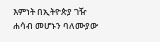እምነት በኢትዮጵያ ገዥ ሐሳብ መሆኑን ባለሙያው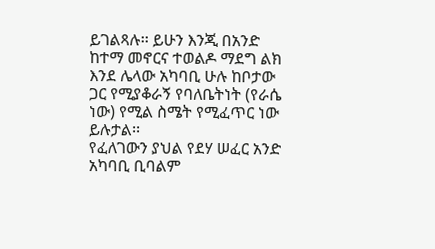ይገልጻሉ፡፡ ይሁን እንጂ በአንድ ከተማ መኖርና ተወልዶ ማደግ ልክ እንደ ሌላው አካባቢ ሁሉ ከቦታው ጋር የሚያቆራኝ የባለቤትነት (የራሴ ነው) የሚል ስሜት የሚፈጥር ነው ይሉታል፡፡
የፈለገውን ያህል የደሃ ሠፈር አንድ አካባቢ ቢባልም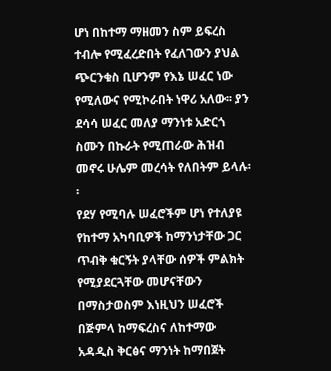ሆነ በከተማ ማዘመን ስም ይፍረስ ተብሎ የሚፈረድበት የፈለገውን ያህል ጭርንቁስ ቢሆንም የእኔ ሠፈር ነው የሚለውና የሚኮራበት ነዋሪ አለው፡፡ ያን ደሳሳ ሠፈር መለያ ማንነቱ አድርጎ ስሙን በኩራት የሚጠራው ሕዝብ መኖሩ ሁሌም መረሳት የለበትም ይላሉ፡፡
የደሃ የሚባሉ ሠፈሮችም ሆነ የተለያዩ የከተማ አካባቢዎች ከማንነታቸው ጋር ጥብቅ ቁርኝት ያላቸው ሰዎች ምልክት የሚያደርጓቸው መሆናቸውን በማስታወስም እነዚህን ሠፈሮች በጅምላ ከማፍረስና ለከተማው አዳዲስ ቅርፅና ማንነት ከማበጀት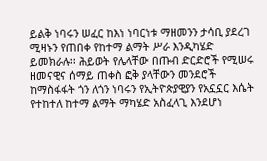ይልቅ ነባሩን ሠፈር ከእነ ነባርነቱ ማዘመንን ታሳቢ ያደረገ ሚዛኑን የጠበቀ የከተማ ልማት ሥራ እንዲካሄድ ይመክራሉ፡፡ ሕይወት የሌላቸው በጡብ ድርድሮች የሚሠሩ ዘመናዊና ሰማይ ጠቀስ ፎቅ ያላቸውን መንደሮች ከማስፋፋት ጎን ለጎን ነባሩን የኢትዮጵያዊያን የአኗኗር እሴት የተከተለ ከተማ ልማት ማካሄድ አስፈላጊ እንደሆነ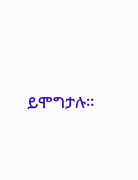ይሞግታሉ፡፡